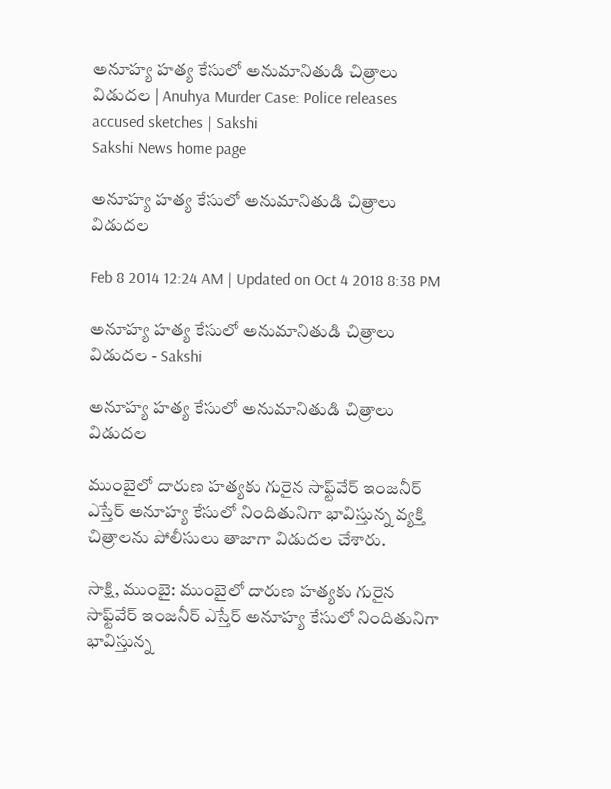అనూహ్య హత్య కేసులో అనుమానితుడి చిత్రాలు విడుదల | Anuhya Murder Case: Police releases accused sketches | Sakshi
Sakshi News home page

అనూహ్య హత్య కేసులో అనుమానితుడి చిత్రాలు విడుదల

Feb 8 2014 12:24 AM | Updated on Oct 4 2018 8:38 PM

అనూహ్య హత్య కేసులో అనుమానితుడి చిత్రాలు విడుదల - Sakshi

అనూహ్య హత్య కేసులో అనుమానితుడి చిత్రాలు విడుదల

ముంబైలో దారుణ హత్యకు గురైన సాఫ్ట్‌వేర్ ఇంజనీర్ ఎస్తేర్ అనూహ్య కేసులో నిందితునిగా భావిస్తున్న వ్యక్తి చిత్రాలను పోలీసులు తాజాగా విడుదల చేశారు.

సాక్షి, ముంబై: ముంబైలో దారుణ హత్యకు గురైన సాఫ్ట్‌వేర్ ఇంజనీర్ ఎస్తేర్ అనూహ్య కేసులో నిందితునిగా భావిస్తున్న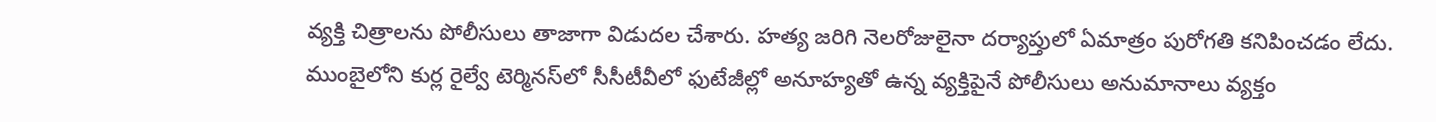వ్యక్తి చిత్రాలను పోలీసులు తాజాగా విడుదల చేశారు. హత్య జరిగి నెలరోజులైనా దర్యాప్తులో ఏమాత్రం పురోగతి కనిపించడం లేదు. ముంబైలోని కుర్ల రైల్వే టెర్మినస్‌లో సీసీటీవీలో ఫుటేజీల్లో అనూహ్యతో ఉన్న వ్యక్తిపైనే పోలీసులు అనుమానాలు వ్యక్తం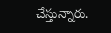చేస్తున్నారు.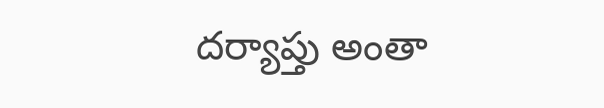దర్యాప్తు అంతా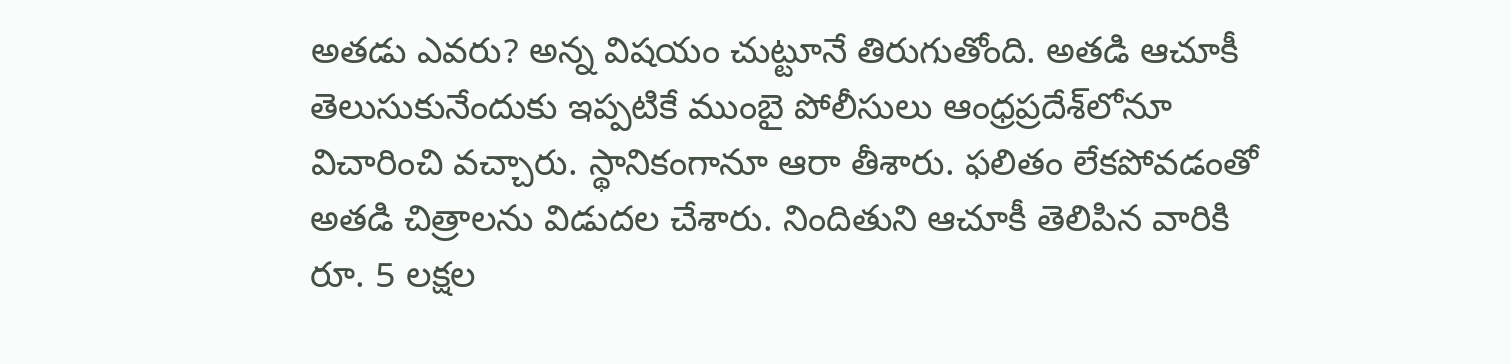అతడు ఎవరు? అన్న విషయం చుట్టూనే తిరుగుతోంది. అతడి ఆచూకీ తెలుసుకునేందుకు ఇప్పటికే ముంబై పోలీసులు ఆంధ్రప్రదేశ్‌లోనూ విచారించి వచ్చారు. స్థానికంగానూ ఆరా తీశారు. ఫలితం లేకపోవడంతో అతడి చిత్రాలను విడుదల చేశారు. నిందితుని ఆచూకీ తెలిపిన వారికి రూ. 5 లక్షల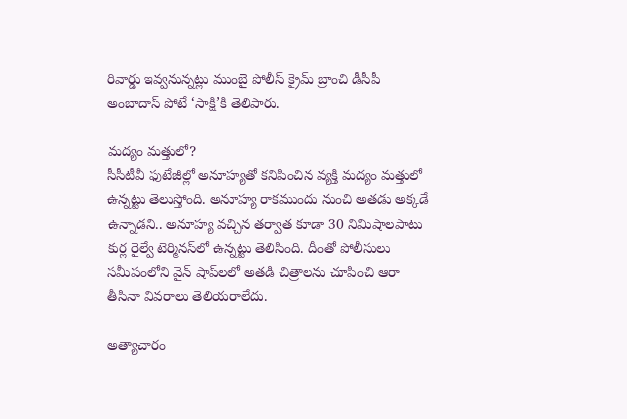రివార్డు ఇవ్వనున్నట్లు ముంబై పోలీస్ క్రైమ్ బ్రాంచి డీసీపీ అంబాదాస్ పోటే ‘సాక్షి’కి తెలిపారు.

మద్యం మత్తులో?
సీసీటీవీ ఫుటేజీల్లో అనూహ్యతో కనిపించిన వ్యక్తి మద్యం మత్తులో ఉన్నట్టు తెలుస్తోంది. అనూహ్య రాకముందు నుంచి అతడు అక్కడే ఉన్నాడని.. అనూహ్య వచ్చిన తర్వాత కూడా 30 నిమిషాలపాటు కుర్ల రైల్వే టెర్మినస్‌లో ఉన్నట్టు తెలిసింది. దీంతో పోలీసులు సమీపంలోని వైన్ షాప్‌లలో అతడి చిత్రాలను చూపించి ఆరా తీసినా వివరాలు తెలియరాలేదు.

అత్యాచారం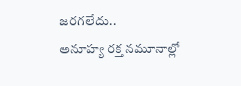జరగలేదు..
అనూహ్య రక్త నమూనాల్లో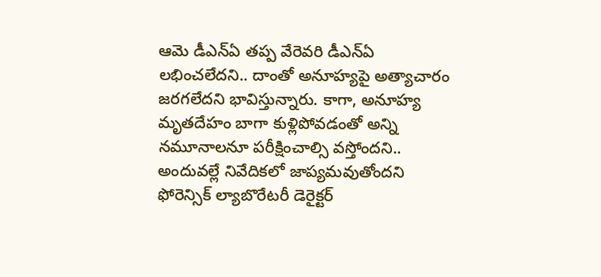ఆమె డీఎన్‌ఏ తప్ప వేరెవరి డీఎన్‌ఏ లభించలేదని.. దాంతో అనూహ్యపై అత్యాచారం జరగలేదని భావిస్తున్నారు. కాగా, అనూహ్య మృతదేహం బాగా కుళ్లిపోవడంతో అన్ని నమూనాలనూ పరీక్షించాల్సి వస్తోందని.. అందువల్లే నివేదికలో జాప్యమవుతోందని ఫోరెన్సిక్ ల్యాబొరేటరీ డెరైక్టర్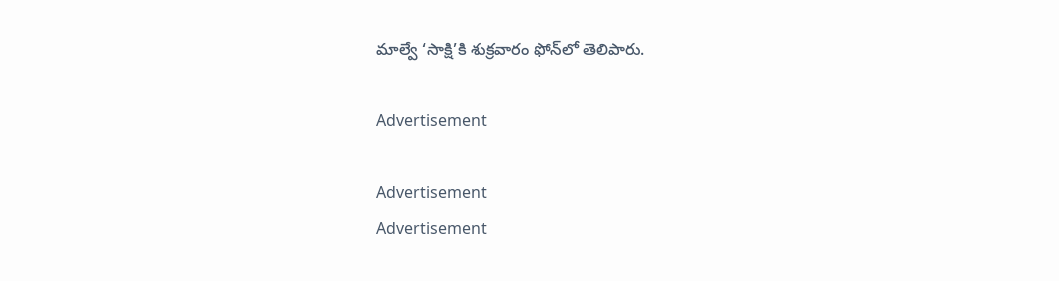మాల్వే ‘సాక్షి’కి శుక్రవారం ఫోన్‌లో తెలిపారు.

Advertisement

Advertisement
Advertisement